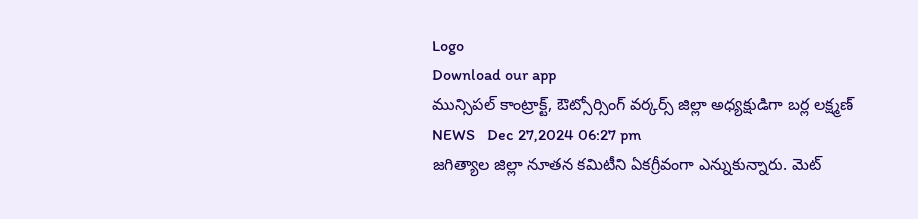Logo
Download our app
మున్సిపల్ కాంట్రాక్ట్, ఔట్సోర్సింగ్ వర్కర్స్ జిల్లా అధ్యక్షుడిగా బర్ల లక్ష్మణ్
NEWS   Dec 27,2024 06:27 pm
జగిత్యాల జిల్లా నూతన కమిటీని ఏకగ్రీవంగా ఎన్నుకున్నారు. మెట్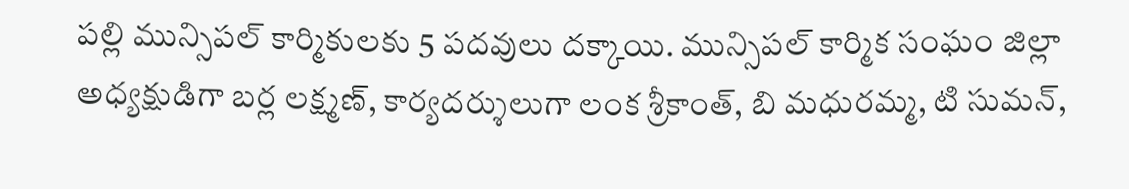పల్లి మున్సిపల్ కార్మికులకు 5 పదవులు దక్కాయి. మున్సిపల్ కార్మిక సంఘం జిల్లా అధ్యక్షుడిగా బర్ల లక్ష్మణ్, కార్యదర్శులుగా లంక శ్రీకాంత్, బి మధురమ్మ, టి సుమన్,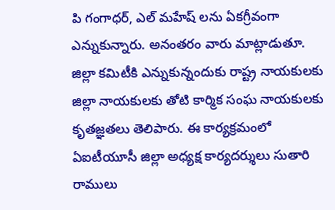పి గంగాధర్, ఎల్ మహేష్ లను ఏకగ్రీవంగా ఎన్నుకున్నారు. అనంతరం వారు మాట్లాడుతూ. జిల్లా కమిటీకి ఎన్నుకున్నందుకు రాష్ట్ర నాయకులకు జిల్లా నాయకులకు తోటి కార్మిక సంఘ నాయకులకు కృతజ్ఞతలు తెలిపారు. ఈ కార్యక్రమంలో ఏఐటీయూసీ జిల్లా అధ్యక్ష కార్యదర్శులు సుతారి రాములు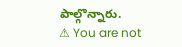పాల్గొన్నారు.
⚠ You are not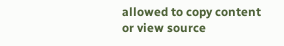allowed to copy content or view source